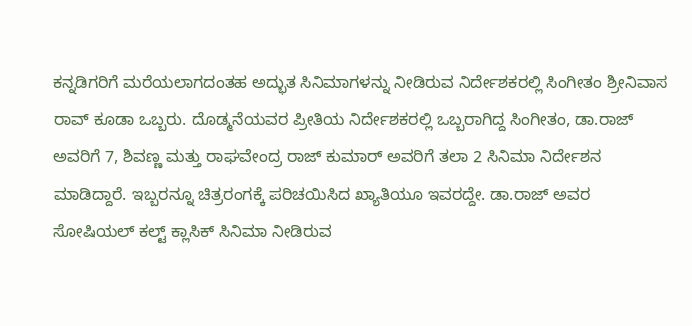ಕನ್ನಡಿಗರಿಗೆ ಮರೆಯಲಾಗದಂತಹ ಅದ್ಭುತ ಸಿನಿಮಾಗಳನ್ನು ನೀಡಿರುವ ನಿರ್ದೇಶಕರಲ್ಲಿ ಸಿಂಗೀತಂ ಶ್ರೀನಿವಾಸ ರಾವ್ ಕೂಡಾ ಒಬ್ಬರು. ದೊಡ್ಮನೆಯವರ ಪ್ರೀತಿಯ ನಿರ್ದೇಶಕರಲ್ಲಿ ಒಬ್ಬರಾಗಿದ್ದ ಸಿಂಗೀತಂ, ಡಾ.ರಾಜ್ ಅವರಿಗೆ 7, ಶಿವಣ್ಣ ಮತ್ತು ರಾಘವೇಂದ್ರ ರಾಜ್ ಕುಮಾರ್ ಅವರಿಗೆ ತಲಾ 2 ಸಿನಿಮಾ ನಿರ್ದೇಶನ ಮಾಡಿದ್ದಾರೆ. ಇಬ್ಬರನ್ನೂ ಚಿತ್ರರಂಗಕ್ಕೆ ಪರಿಚಯಿಸಿದ ಖ್ಯಾತಿಯೂ ಇವರದ್ದೇ. ಡಾ.ರಾಜ್ ಅವರ ಸೋಷಿಯಲ್ ಕಲ್ಟ್ ಕ್ಲಾಸಿಕ್ ಸಿನಿಮಾ ನೀಡಿರುವ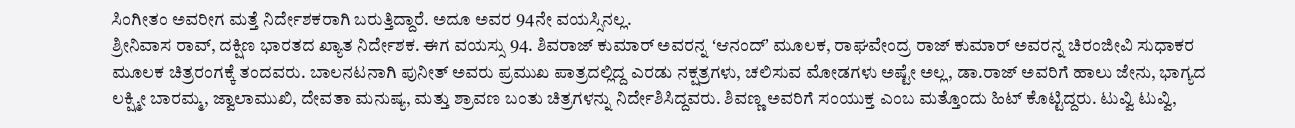ಸಿಂಗೀತಂ ಅವರೀಗ ಮತ್ತೆ ನಿರ್ದೇಶಕರಾಗಿ ಬರುತ್ತಿದ್ದಾರೆ. ಅದೂ ಅವರ 94ನೇ ವಯಸ್ಸಿನಲ್ಲ.
ಶ್ರೀನಿವಾಸ ರಾವ್, ದಕ್ಷಿಣ ಭಾರತದ ಖ್ಯಾತ ನಿರ್ದೇಶಕ. ಈಗ ವಯಸ್ಸು 94. ಶಿವರಾಜ್ ಕುಮಾರ್ ಅವರನ್ನ ʻಆನಂದ್ʼ ಮೂಲಕ, ರಾಘವೇಂದ್ರ ರಾಜ್ ಕುಮಾರ್ ಅವರನ್ನ ಚಿರಂಜೀವಿ ಸುಧಾಕರ ಮೂಲಕ ಚಿತ್ರರಂಗಕ್ಕೆ ತಂದವರು. ಬಾಲನಟನಾಗಿ ಪುನೀತ್ ಅವರು ಪ್ರಮುಖ ಪಾತ್ರದಲ್ಲಿದ್ದ ಎರಡು ನಕ್ಷತ್ರಗಳು, ಚಲಿಸುವ ಮೋಡಗಳು ಅಷ್ಟೇ ಅಲ್ಲ, ಡಾ.ರಾಜ್ ಅವರಿಗೆ ಹಾಲು ಜೇನು, ಭಾಗ್ಯದ ಲಕ್ಷ್ಮೀ ಬಾರಮ್ಮ, ಜ್ವಾಲಾಮುಖಿ, ದೇವತಾ ಮನುಷ್ಯ, ಮತ್ತು ಶ್ರಾವಣ ಬಂತು ಚಿತ್ರಗಳನ್ನು ನಿರ್ದೇಶಿಸಿದ್ದವರು. ಶಿವಣ್ಣ ಅವರಿಗೆ ಸಂಯುಕ್ತ ಎಂಬ ಮತ್ತೊಂದು ಹಿಟ್ ಕೊಟ್ಟಿದ್ದರು. ಟುವ್ವಿ ಟುವ್ವಿ,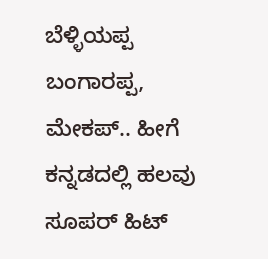ಬೆಳ್ಳಿಯಪ್ಪ ಬಂಗಾರಪ್ಪ, ಮೇಕಪ್.. ಹೀಗೆ ಕನ್ನಡದಲ್ಲಿ ಹಲವು ಸೂಪರ್ ಹಿಟ್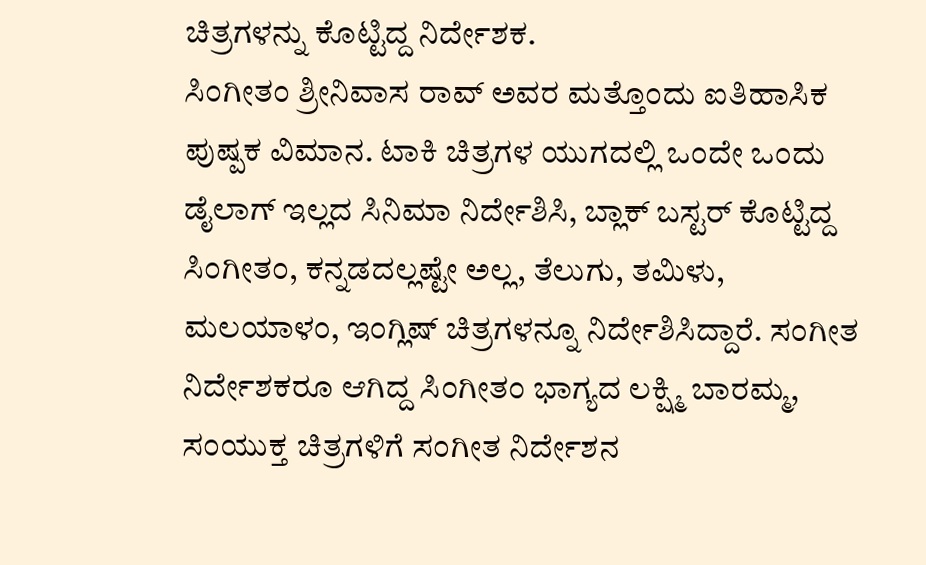ಚಿತ್ರಗಳನ್ನು ಕೊಟ್ಟಿದ್ದ ನಿರ್ದೇಶಕ.
ಸಿಂಗೀತಂ ಶ್ರೀನಿವಾಸ ರಾವ್ ಅವರ ಮತ್ತೊಂದು ಐತಿಹಾಸಿಕ ಪುಷ್ಪಕ ವಿಮಾನ. ಟಾಕಿ ಚಿತ್ರಗಳ ಯುಗದಲ್ಲಿ ಒಂದೇ ಒಂದು ಡೈಲಾಗ್ ಇಲ್ಲದ ಸಿನಿಮಾ ನಿರ್ದೇಶಿಸಿ, ಬ್ಲಾಕ್ ಬಸ್ಟರ್ ಕೊಟ್ಟಿದ್ದ ಸಿಂಗೀತಂ, ಕನ್ನಡದಲ್ಲಷ್ಟೇ ಅಲ್ಲ, ತೆಲುಗು, ತಮಿಳು, ಮಲಯಾಳಂ, ಇಂಗ್ಲಿಷ್ ಚಿತ್ರಗಳನ್ನೂ ನಿರ್ದೇಶಿಸಿದ್ದಾರೆ. ಸಂಗೀತ ನಿರ್ದೇಶಕರೂ ಆಗಿದ್ದ ಸಿಂಗೀತಂ ಭಾಗ್ಯದ ಲಕ್ಷ್ಮಿ ಬಾರಮ್ಮ, ಸಂಯುಕ್ತ ಚಿತ್ರಗಳಿಗೆ ಸಂಗೀತ ನಿರ್ದೇಶನ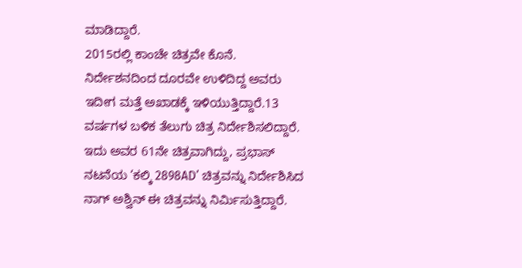ಮಾಡಿದ್ದಾರೆ.
2015ರಲ್ಲಿ ಕಾಂಚೇ ಚಿತ್ರವೇ ಕೊನೆ. ನಿರ್ದೇಶನದಿಂದ ದೂರವೇ ಉಳಿದಿದ್ದ ಅವರು ಇದೀಗ ಮತ್ತೆ ಅಖಾಡಕ್ಕೆ ಇಳಿಯುತ್ತಿದ್ದಾರೆ.13 ವರ್ಷಗಳ ಬಳಿಕ ತೆಲುಗು ಚಿತ್ರ ನಿರ್ದೇಶಿಸಲಿದ್ದಾರೆ. ಇದು ಅವರ 61ನೇ ಚಿತ್ರವಾಗಿದ್ದು, ಪ್ರಭಾಸ್ ನಟನೆಯ ‘ಕಲ್ಕಿ 2898AD’ ಚಿತ್ರವನ್ನು ನಿರ್ದೇಶಿಸಿದ ನಾಗ್ ಅಶ್ವಿನ್ ಈ ಚಿತ್ರವನ್ನು ನಿರ್ಮಿಸುತ್ತಿದ್ದಾರೆ.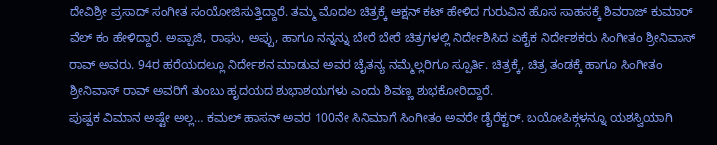ದೇವಿಶ್ರೀ ಪ್ರಸಾದ್ ಸಂಗೀತ ಸಂಯೋಜಿಸುತ್ತಿದ್ದಾರೆ. ತಮ್ಮ ಮೊದಲ ಚಿತ್ರಕ್ಕೆ ಆಕ್ಷನ್ ಕಟ್ ಹೇಳಿದ ಗುರುವಿನ ಹೊಸ ಸಾಹಸಕ್ಕೆ ಶಿವರಾಜ್ ಕುಮಾರ್ ವೆಲ್ ಕಂ ಹೇಳಿದ್ದಾರೆ. ಅಪ್ಪಾಜಿ, ರಾಘು, ಅಪ್ಪು, ಹಾಗೂ ನನ್ನನ್ನು ಬೇರೆ ಬೇರೆ ಚಿತ್ರಗಳಲ್ಲಿ ನಿರ್ದೇಶಿಸಿದ ಏಕೈಕ ನಿರ್ದೇಶಕರು ಸಿಂಗೀತಂ ಶ್ರೀನಿವಾಸ್ ರಾವ್ ಅವರು. 94ರ ಹರೆಯದಲ್ಲೂ ನಿರ್ದೇಶನ ಮಾಡುವ ಅವರ ಚೈತನ್ಯ ನಮ್ಮೆಲ್ಲರಿಗೂ ಸ್ಪೂರ್ತಿ. ಚಿತ್ರಕ್ಕೆ, ಚಿತ್ರ ತಂಡಕ್ಕೆ ಹಾಗೂ ಸಿಂಗೀತಂ ಶ್ರೀನಿವಾಸ್ ರಾವ್ ಅವರಿಗೆ ತುಂಬು ಹೃದಯದ ಶುಭಾಶಯಗಳು ಎಂದು ಶಿವಣ್ಣ ಶುಭಕೋರಿದ್ದಾರೆ.
ಪುಷ್ಪಕ ವಿಮಾನ ಅಷ್ಟೇ ಅಲ್ಲ… ಕಮಲ್ ಹಾಸನ್ ಅವರ 100ನೇ ಸಿನಿಮಾಗೆ ಸಿಂಗೀತಂ ಅವರೇ ಡೈರೆಕ್ಟರ್. ಬಯೋಪಿಕ್ಗಳನ್ನೂ ಯಶಸ್ವಿಯಾಗಿ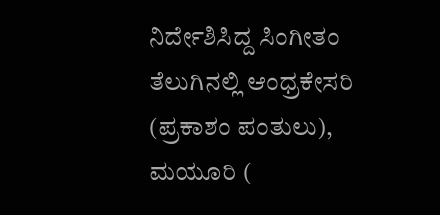ನಿರ್ದೇಶಿಸಿದ್ದ ಸಿಂಗೀತಂ ತೆಲುಗಿನಲ್ಲಿ ಆಂಧ್ರಕೇಸರಿ (ಪ್ರಕಾಶಂ ಪಂತುಲು), ಮಯೂರಿ (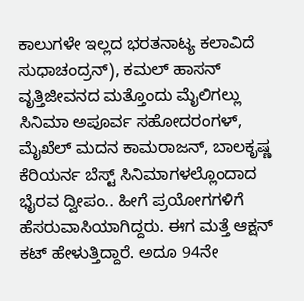ಕಾಲುಗಳೇ ಇಲ್ಲದ ಭರತನಾಟ್ಯ ಕಲಾವಿದೆ ಸುಧಾಚಂದ್ರನ್), ಕಮಲ್ ಹಾಸನ್ ವೃತ್ತಿಜೀವನದ ಮತ್ತೊಂದು ಮೈಲಿಗಲ್ಲು ಸಿನಿಮಾ ಅಪೂರ್ವ ಸಹೋದರಂಗಳ್, ಮೈಖೆಲ್ ಮದನ ಕಾಮರಾಜನ್, ಬಾಲಕೃಷ್ಣ ಕೆರಿಯರ್ನ ಬೆಸ್ಟ್ ಸಿನಿಮಾಗಳಲ್ಲೊಂದಾದ ಭೈರವ ದ್ವೀಪಂ.. ಹೀಗೆ ಪ್ರಯೋಗಗಳಿಗೆ ಹೆಸರುವಾಸಿಯಾಗಿದ್ದರು. ಈಗ ಮತ್ತೆ ಆಕ್ಷನ್ ಕಟ್ ಹೇಳುತ್ತಿದ್ದಾರೆ. ಅದೂ 94ನೇ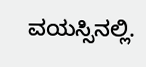ವಯಸ್ಸಿನಲ್ಲಿ.